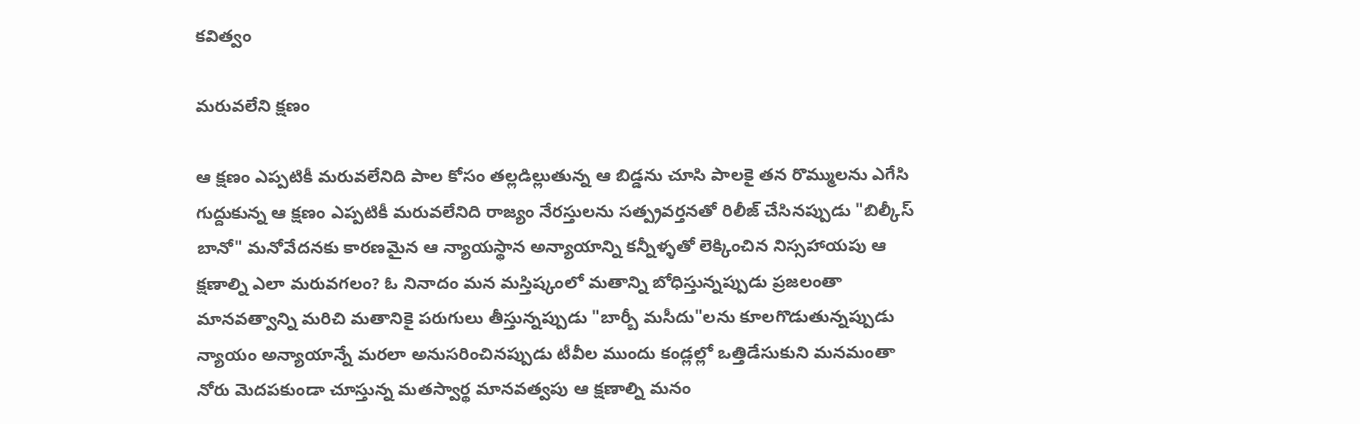కవిత్వం

మరువలేని క్షణం

ఆ క్షణం ఎప్పటికీ మరువలేనిది పాల కోసం తల్లడిల్లుతున్న ఆ బిడ్డను చూసి పాలకై తన రొమ్ములను ఎగేసి గుద్దుకున్న ఆ క్షణం ఎప్పటికీ మరువలేనిది రాజ్యం నేరస్తులను సత్ప్రవర్తనతో రిలీజ్ చేసినప్పుడు "బిల్కీస్ బానో" మనోవేదనకు కారణమైన ఆ న్యాయస్థాన అన్యాయాన్ని కన్నీళ్ళతో లెక్కించిన నిస్సహాయపు ఆ క్షణాల్ని ఎలా మరువగలం? ఓ నినాదం మన మస్తిష్కంలో మతాన్ని బోధిస్తున్నప్పుడు ప్రజలంతా మానవత్వాన్ని మరిచి మతానికై పరుగులు తీస్తున్నప్పుడు "బార్బీ మసీదు"లను కూలగొడుతున్నప్పుడు న్యాయం అన్యాయాన్నే మరలా అనుసరించినప్పుడు టీవీల ముందు కండ్లల్లో ఒత్తిడేసుకుని మనమంతా నోరు మెదపకుండా చూస్తున్న మతస్వార్థ మానవత్వపు ఆ క్షణాల్ని మనం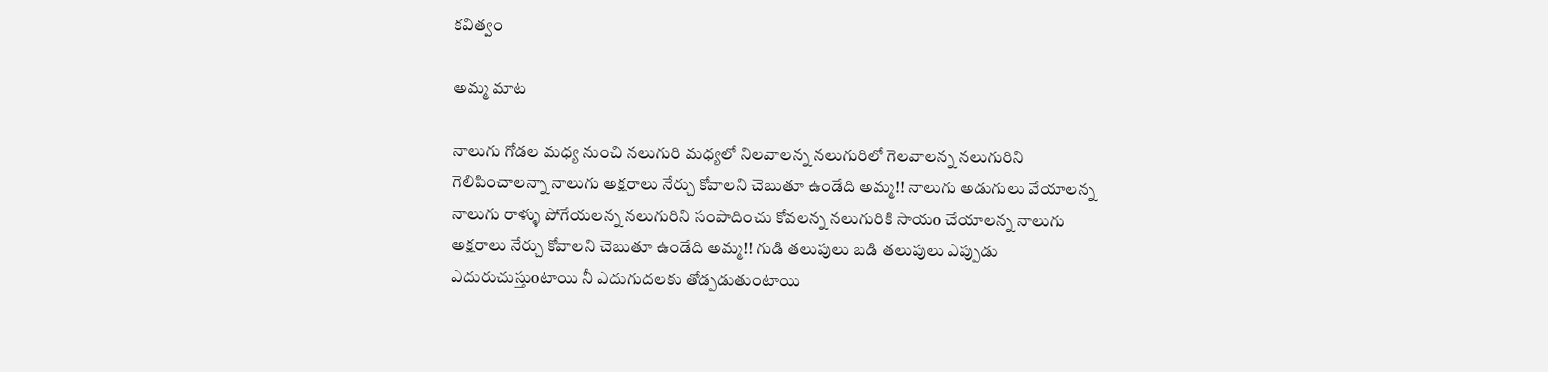కవిత్వం

అమ్మ మాట

నాలుగు గోడల మధ్య నుంచి నలుగురి మధ్యలో నిలవాలన్న నలుగురిలో గెలవాలన్న నలుగురిని గెలిపించాలన్నా నాలుగు అక్షరాలు నేర్చు కోవాలని చెబుతూ ఉండేది అమ్మ!! నాలుగు అడుగులు వేయాలన్న నాలుగు రాళ్ళు పోగేయలన్న నలుగురిని సంపాదించు కోవలన్న నలుగురికి సాయo చేయాలన్న నాలుగు అక్షరాలు నేర్చు కోవాలని చెబుతూ ఉండేది అమ్మ!! గుడి తలుపులు బడి తలుపులు ఎప్పుడు ఎదురుచుస్తుoటాయి నీ ఎదుగుదలకు తోడ్పడుతుంటాయి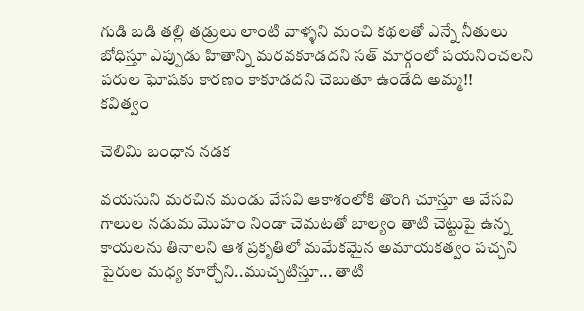గుడి బడి తల్లి తడ్రులు లాంటి వాళ్ళని మంచి కథలతో ఎన్నే నీతులు బోధిస్తూ ఎప్పుడు హితాన్ని మరవకూడదని సత్ మార్గంలో పయనించలని పరుల ఘోషకు కారణం కాకూడదని చెబుతూ ఉండేది అమ్మ!!
కవిత్వం

చెలిమి బంధాన నడక

వయసుని మరచిన మండు వేసవి ఆకాశంలోకి తొంగి చూస్తూ ఆ వేసవి గాలుల నడుమ మొహం నిండా చెమటతో బాల్యం తాటి చెట్టుపై ఉన్న కాయలను తినాలని ఆశ ప్రకృతిలో మమేకమైన అమాయకత్వం పచ్చని పైరుల మధ్య కూర్చోని..ముచ్చటిస్తూ... తాటి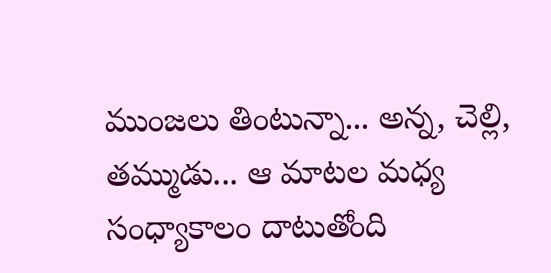ముంజలు తింటున్నా... అన్న, చెల్లి, తమ్ముడు... ఆ మాటల మధ్య సంధ్యాకాలం దాటుతోంది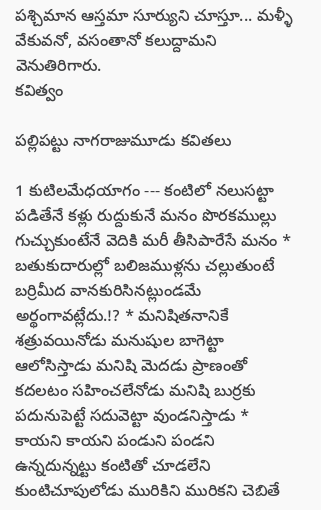పశ్చిమాన ఆస్తమా సూర్యుని చూస్తూ... మళ్ళీ వేకువనో, వసంతానో కలుద్దామని వెనుతిరిగారు.
కవిత్వం

పల్లిపట్టు నాగరాజుమూడు కవితలు

1 కుటిలమేధయాగం --- కంటిలో నలుసట్టా పడితేనే కళ్లు రుద్దుకునే మనం పొరకముల్లు గుచ్చుకుంటేనే వెదికి మరీ తీసిపారేసే మనం * బతుకుదారుల్లో బలిజముళ్లను చల్లుతుంటే బర్రిమీద వానకురిసినట్లుండమే అర్థంగావట్లేదు.!? * మనిషితనానికే శత్రువయినోడు మనుషుల బాగెట్టా ఆలోసిస్తాడు మనిషి మెదడు ప్రాణంతో కదలటం సహించలేనోడు మనిషి బుర్రకు పదునుపెట్టే సదువెట్టా వుండనిస్తాడు * కాయని కాయని పండుని పండని ఉన్నదున్నట్టు కంటితో చూడలేని కుంటిచూపులోడు మురికిని మురికని చెబితే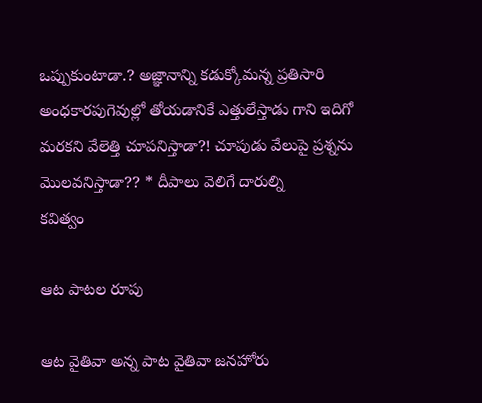ఒప్పుకుంటాడా.? అజ్ఞానాన్ని కడుక్కోమన్న ప్రతిసారి అంధకారపుగెవుల్లో తోయడానికే ఎత్తులేస్తాడు గాని ఇదిగో మరకని వేలెత్తి చూపనిస్తాడా?! చూపుడు వేలుపై ప్రశ్నను మొలవనిస్తాడా?? * దీపాలు వెలిగే దారుల్ని
కవిత్వం

ఆట పాటల రూపు

ఆట వైతివా అన్న పాట వైతివా జనహోరు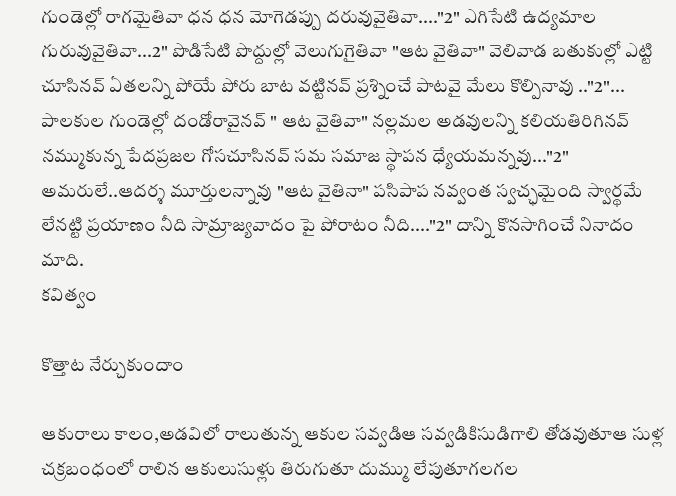గుండెల్లో రాగమైతివా ధన ధన మోగెడప్పు దరువువైతివా...."2" ఎగిసేటి ఉద్యమాల గురువువైతివా...2" పొడిసేటి పొద్దుల్లో వెలుగుగైతివా "ఆట వైతివా" వెలివాడ బతుకుల్లో ఎట్టి చూసినవ్ ఏతలన్ని పోయే పోరు బాట వట్టినవ్ ప్రశ్నించే పాటవై మేలు కొల్పినావు .."2"... పాలకుల గుండెల్లో దండోరావైనవ్ " ఆట వైతివా" నల్లమల అడవులన్ని కలియతిరిగినవ్ నమ్ముకున్న పేదప్రజల గోసచూసినవ్ సమ సమాజ స్థాపన ధ్యేయమన్నవు..."2" అమరులే..ఆదర్శ మూర్తులన్నావు "ఆట వైతినా" పసిపాప నవ్వంత స్వచ్ఛమైంది స్వార్థమే లేనట్టి ప్రయాణం నీది సామ్రాజ్యవాదం పై పోరాటం నీది...."2" దాన్ని కొనసాగించే నినాదం మాది.
కవిత్వం

కొత్తాట నేర్చుకుందాం

ఆకురాలు కాలం,అడవిలో రాలుతున్న ఆకుల సవ్వడిఆ సవ్వడికిసుడిగాలి తోడవుతూఆ సుళ్ల చక్రబంధంలో రాలిన ఆకులుసుళ్లు తిరుగుతూ దుమ్ము లేపుతూగలగల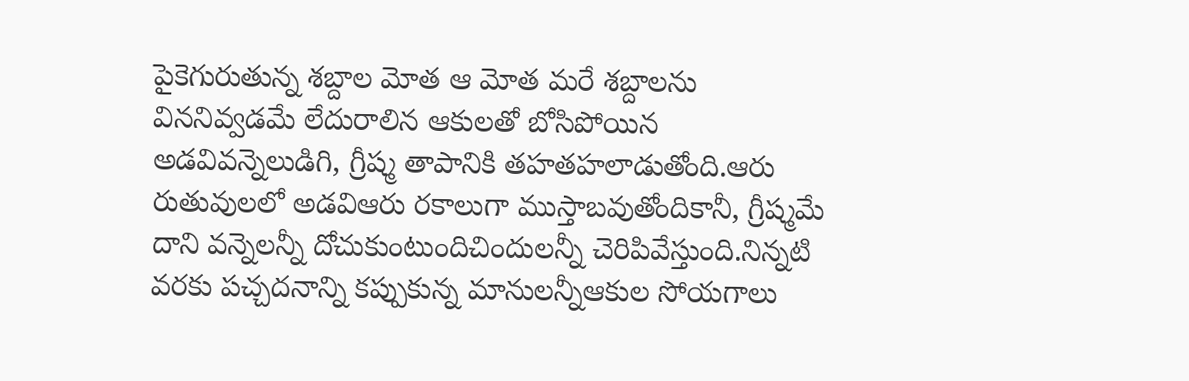పైకెగురుతున్న శబ్దాల మోత ఆ మోత మరే శబ్దాలను విననివ్వడమే లేదురాలిన ఆకులతో బోసిపోయిన అడవివన్నెలుడిగి, గ్రీష్మ తాపానికి తహతహలాడుతోంది.ఆరు రుతువులలో అడవిఆరు రకాలుగా ముస్తాబవుతోందికానీ, గ్రీష్మమే దాని వన్నెలన్నీ దోచుకుంటుందిచిందులన్నీ చెరిపివేస్తుంది.నిన్నటి వరకు పచ్చదనాన్ని కప్పుకున్న మానులన్నీఆకుల సోయగాలు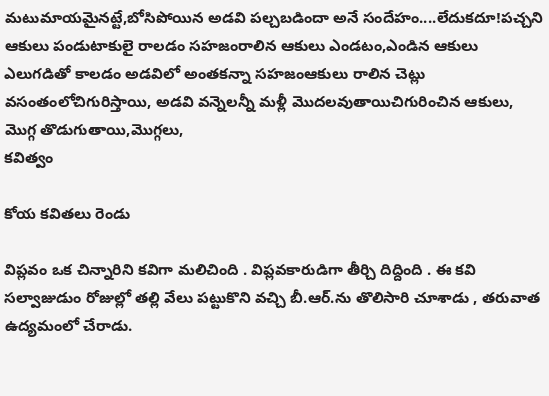మటుమాయమైనట్టే,బోసిపోయిన అడవి పల్చబడిందా అనే సందేహం....లేదుకదూ!పచ్చని ఆకులు పండుటాకులై రాలడం సహజంరాలిన ఆకులు ఎండటం,ఎండిన ఆకులు ఎలుగడితో కాలడం అడవిలో అంతకన్నా సహజంఆకులు రాలిన చెట్లు వసంతంలోచిగురిస్తాయి, అడవి వన్నెలన్నీ మళ్లీ మొదలవుతాయిచిగురించిన ఆకులు, మొగ్గ తొడుగుతాయి,మొగ్గలు,
కవిత్వం

కోయ కవితలు రెండు

విప్లవం ఒక చిన్నారిని కవిగా మలిచింది . విప్లవకారుడిగా తీర్చి దిద్దింది . ఈ కవి సల్వాజుడుం రోజుల్లో తల్లి వేలు పట్టుకొని వచ్చి బీ.ఆర్.ను తొలిసారి చూశాడు , తరువాత ఉద్యమంలో చేరాడు.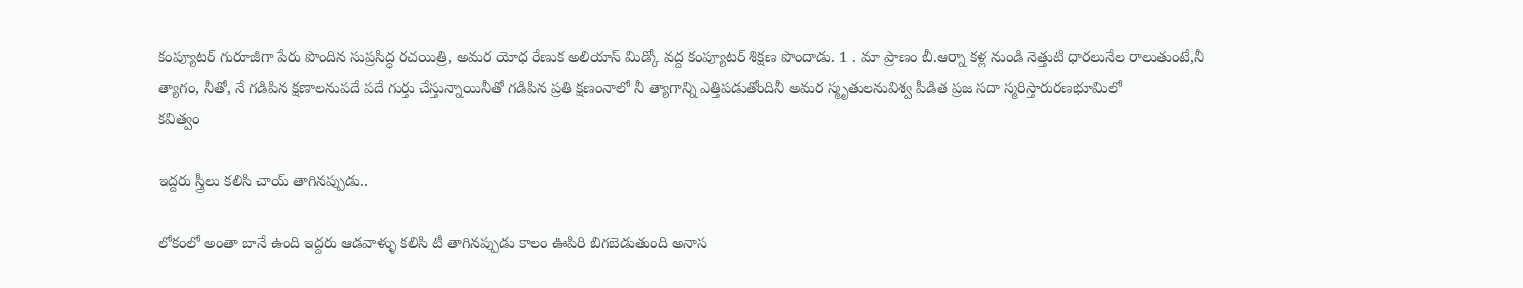కంప్యూటర్ గురూజీగా పేరు పొందిన సుప్రసిద్ధ రచయిత్రి, అమర యోధ రేణుక అలియాస్ మిడ్కో వద్ద కంప్యూటర్ శిక్షణ పొందాడు. 1 . మా ప్రాణం బీ.ఆర్నా కళ్ల నుండి నెత్తుటి ధారలునేల రాలుతుంటే,నీ త్యాగం, నీతో, నే గడిపిన క్షణాలనుపదే పదే గుర్తు చేస్తున్నాయినీతో గడిపిన ప్రతి క్షణంనాలో నీ త్యాగాన్ని ఎత్తిపడుతోందినీ అమర స్మృతులనువిశ్వ పీడిత ప్రజ సదా స్మరిస్తారురణభూమిలో
కవిత్వం

ఇద్దరు స్త్రీలు కలిసి చాయ్ తాగినప్పుడు..

లోకంలో అంతా బానే ఉంది ఇద్దరు ఆడవాళ్ళు కలిసి టీ తాగినప్పుడు కాలం ఊపిరి బిగబెడుతుంది అనాస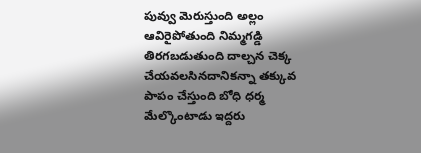పువ్వు మెరుస్తుంది అల్లం ఆవిరైపోతుంది నిమ్మగడ్డి తిరగబడుతుంది దాల్చన చెక్క చేయవలసినదానికన్నా తక్కువ పాపం చేస్తుంది బోధి ధర్మ మేల్కొంటాడు ఇద్దరు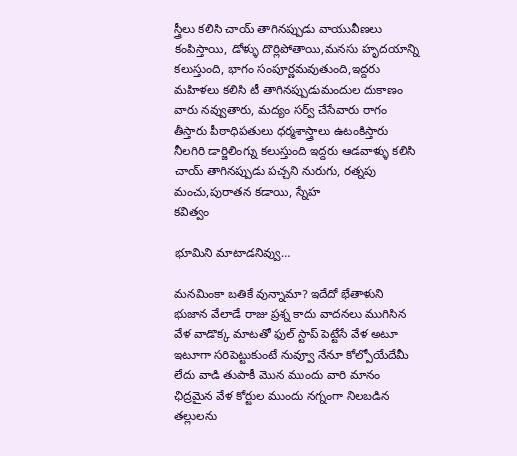స్త్రీలు కలిసి చాయ్ తాగినప్పుడు వాయువీణలు కంపిస్తాయి, డోళ్ళు దొర్లిపోతాయి,మనసు హృదయాన్ని కలుస్తుంది, భాగం సంపూర్ణమవుతుంది,ఇద్దరు మహిళలు కలిసి టీ తాగినప్పుడుమందుల దుకాణం వారు నవ్వుతారు, మద్యం సర్వ్ చేసేవారు రాగం తీస్తారు పీఠాధిపతులు ధర్మశాస్త్రాలు ఉటంకిస్తారు నీలగిరి డార్జిలింగ్ను కలుస్తుంది ఇద్దరు ఆడవాళ్ళు కలిసి చాయ్ తాగినప్పుడు పచ్చని నురుగు, రత్నపు మంచు,పురాతన కడాయి, స్నేహ
కవిత్వం

భూమిని మాటాడనివ్వు…

మనమింకా‌ బతికే వున్నామా? ఇదేదో‌ భేతాళుని‌ భుజాన‌ వేలాడే రాజు ప్రశ్న కాదు వాదనలు‌ ముగిసిన‌ వేళ వాడొక్క మాటతో‌ ఫుల్ స్టాప్ పెట్టేసే వేళ అటూ ఇటూగా సరిపెట్టుకుంటే నువ్వూ నేనూ కోల్పోయేదేమీ లేదు వాడి తుపాకీ‌ మొన ముందు వారి మానం ఛిద్రమైన వేళ కోర్టుల ముందు నగ్నంగా నిలబడిన తల్లులను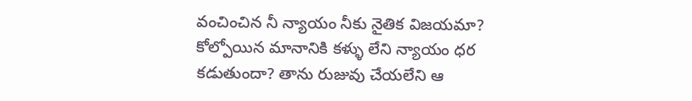వంచించిన నీ న్యాయం నీకు నైతిక విజయమా? కోల్పోయిన మానానికి కళ్ళు లేని‌ న్యాయం ధర కడుతుందా? తాను రుజువు చేయలేని ఆ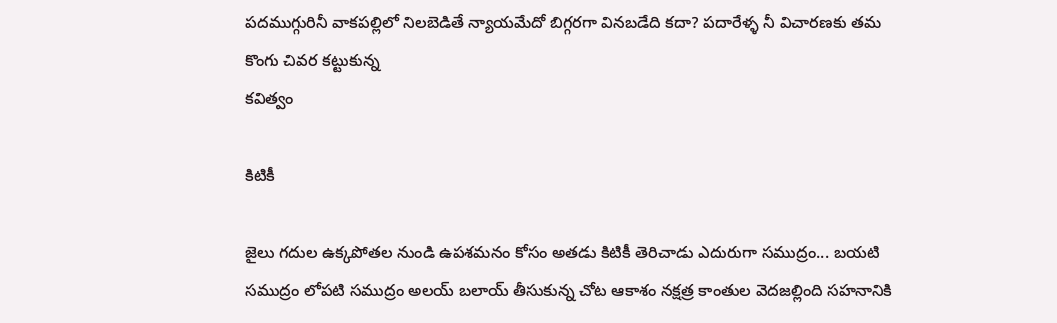పదముగ్గురినీ వాకపల్లిలో నిలబెడితే న్యాయమేదో బిగ్గరగా వినబడేది కదా? పదారేళ్ళ నీ విచారణకు తమ కొంగు చివర కట్టుకున్న
కవిత్వం

కిటికీ

జైలు గదుల ఉక్కపోతల నుండి ఉపశమనం కోసం అతడు కిటికీ తెరిచాడు ఎదురుగా సముద్రం... బయటి సముద్రం లోపటి సముద్రం అలయ్ బలాయ్ తీసుకున్న చోట ఆకాశం నక్షత్ర కాంతుల వెదజల్లింది సహనానికి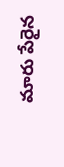మారు పేరైన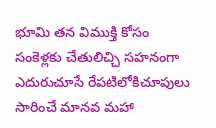భూమి తన విముక్తి కోసం సంకెళ్లకు చేతులిచ్చి సహనంగా ఎదురుచూసే రేపటిలోకిచూపులు సారించే మానవ మహా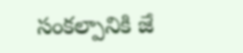సంకల్పానికి జే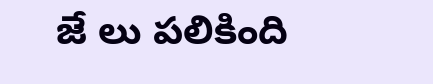జే లు పలికింది